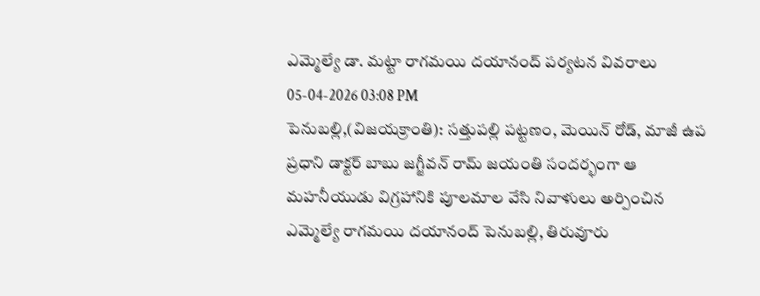ఎమ్మెల్యే డా. మట్టా రాగమయి దయానంద్ పర్యటన వివరాలు
05-04-2026 03:08 PM
పెనుబల్లి,(విజయక్రాంతి): సత్తుపల్లి పట్టణం, మెయిన్ రోడ్, మాజీ ఉప ప్రధాని డాక్టర్ బాబు జగ్జీవన్ రామ్ జయంతి సందర్భంగా ఆ మహనీయుడు విగ్రహానికి పూలమాల వేసి నివాళులు అర్పించిన ఎమ్మెల్యే రాగమయి దయానంద్ పెనుబల్లి, తిరువూరు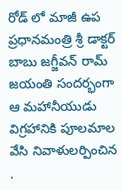రోడ్ లో మాజీ ఉప ప్రధానమంత్రి శ్రీ డాక్టర్ బాబు జగ్జీవన్ రామ్ జయంతి సందర్భంగా ఆ మహానీయుడు విగ్రహానికి పూలమాల వేసి నివాళులర్పించిన .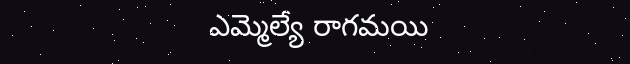ఎమ్మెల్యే రాగమయి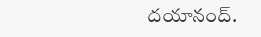దయానంద్.